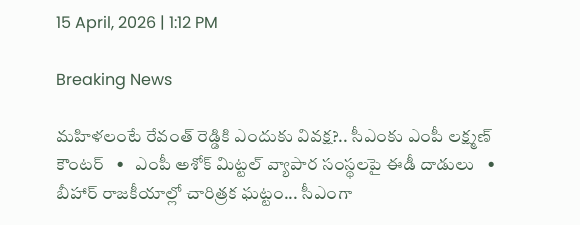15 April, 2026 | 1:12 PM

Breaking News

మహిళలంటే రేవంత్ రెడ్డికి ఎందుకు వివక్ష?.. సీఎంకు ఎంపీ లక్ష్మణ్ కౌంటర్   •   ఎంపీ అశోక్ మిట్టల్‌ వ్యాపార సంస్థలపై ఈడీ దాడులు   •   బీహార్ రాజకీయాల్లో చారిత్రక ఘట్టం... సీఎంగా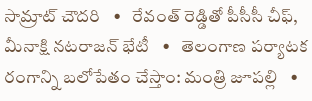సామ్రాట్‌ చౌదరి   •   రేవంత్‌ రెడ్డితో పీసీసీ చీఫ్, మీనాక్షి నటరాజన్ భేటీ   •   తెలంగాణ పర్యాటక రంగాన్ని బలోపేతం చేస్తాం: మంత్రి జూపల్లి   •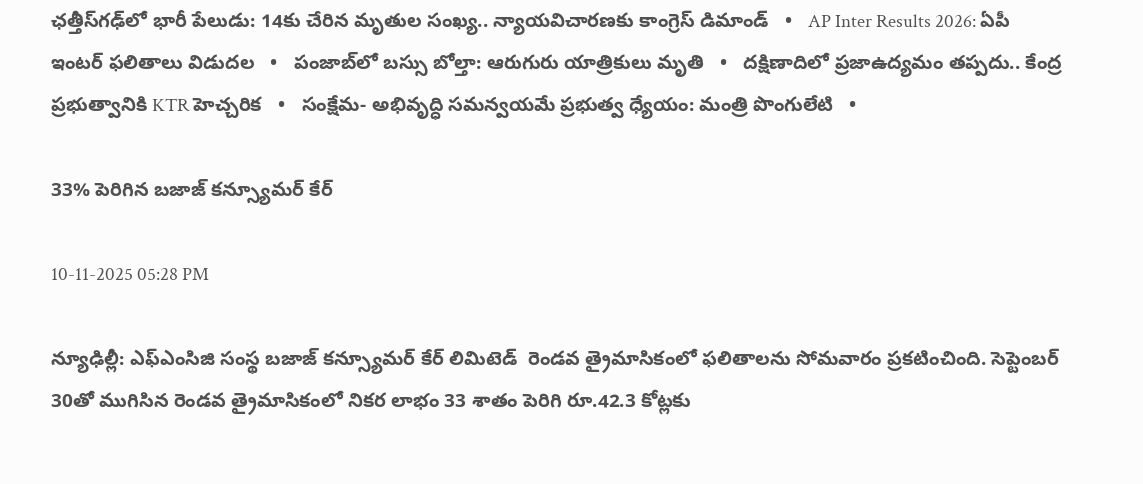ఛత్తీస్‌గఢ్‌లో భారీ పేలుడు: 14కు చేరిన మృతుల సంఖ్య.. న్యాయవిచారణకు కాంగ్రెస్ డిమాండ్   •   AP Inter Results 2026: ఏపీ ఇంటర్ ఫలితాలు విడుదల   •   పంజాబ్‌లో బస్సు బోల్తా: ఆరుగురు యాత్రికులు మృతి   •   దక్షిణాదిలో ప్రజాఉద్యమం తప్పదు.. కేంద్ర ప్రభుత్వానికి KTR హెచ్చరిక   •   సంక్షేమ- అభివృద్ధి సమన్వయమే ప్రభుత్వ ధ్యేయం: మంత్రి పొంగులేటి   •

33% పెరిగిన బజాజ్ కన్స్యూమర్ కేర్

10-11-2025 05:28 PM

న్యూఢిల్లీ: ఎఫ్‌ఎంసిజి సంస్థ బజాజ్ కన్స్యూమర్ కేర్ లిమిటెడ్  రెండవ త్రైమాసికంలో ఫలితాలను సోమవారం ప్రకటించింది. సెప్టెంబర్ 30తో ముగిసిన రెండవ త్రైమాసికంలో నికర లాభం 33 శాతం పెరిగి రూ.42.3 కోట్లకు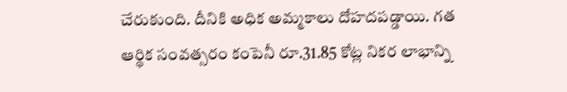చేరుకుంది. దీనికి అధిక అమ్మకాలు దోహదపడ్డాయి. గత ఆర్థిక సంవత్సరం కంపెనీ రూ.31.85 కోట్ల నికర లాభాన్ని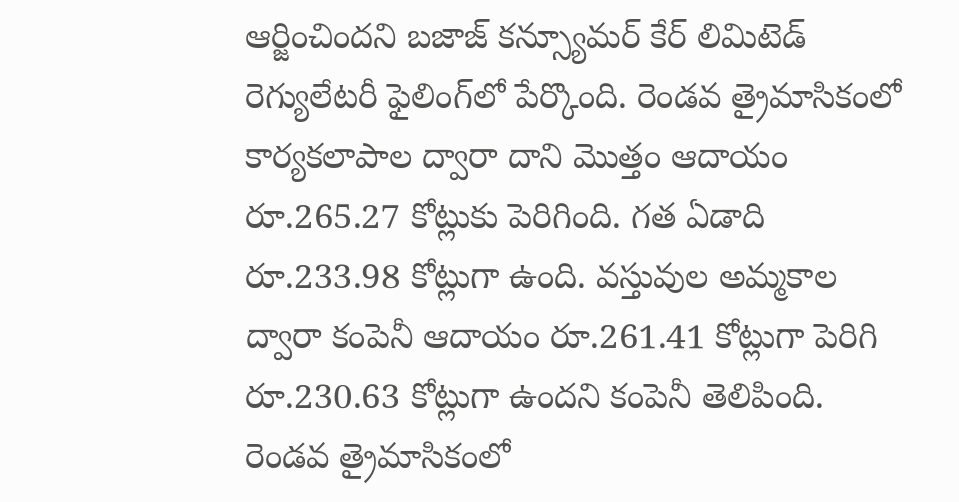ఆర్జించిందని బజాజ్ కన్స్యూమర్ కేర్ లిమిటెడ్ రెగ్యులేటరీ ఫైలింగ్‌లో పేర్కొంది. రెండవ త్రైమాసికంలో కార్యకలాపాల ద్వారా దాని మొత్తం ఆదాయం రూ.265.27 కోట్లుకు పెరిగింది. గత ఏడాది రూ.233.98 కోట్లుగా ఉంది. వస్తువుల అమ్మకాల ద్వారా కంపెనీ ఆదాయం రూ.261.41 కోట్లుగా పెరిగి రూ.230.63 కోట్లుగా ఉందని కంపెనీ తెలిపింది. రెండవ త్రైమాసికంలో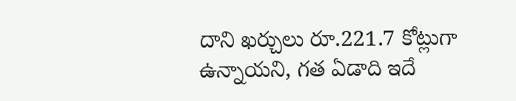దాని ఖర్చులు రూ.221.7 కోట్లుగా ఉన్నాయని, గత ఏడాది ఇదే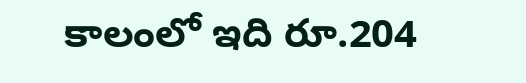కాలంలో ఇది రూ.204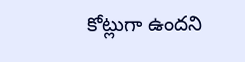కోట్లుగా ఉందని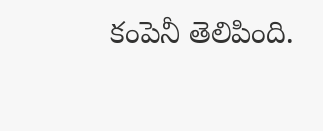కంపెనీ తెలిపింది.